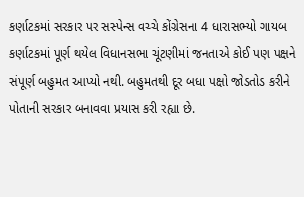કર્ણાટકમાં સરકાર પર સસ્પેન્સ વચ્ચે કોંગ્રેસના 4 ધારાસભ્યો ગાયબ
કર્ણાટકમાં પૂર્ણ થયેલ વિધાનસભા ચૂંટણીમાં જનતાએ કોઈ પણ પક્ષને સંપૂર્ણ બહુમત આપ્યો નથી. બહુમતથી દૂર બધા પક્ષો જોડતોડ કરીને પોતાની સરકાર બનાવવા પ્રયાસ કરી રહ્યા છે.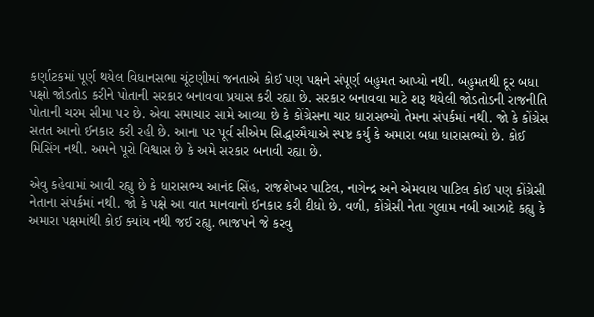કર્ણાટકમાં પૂર્ણ થયેલ વિધાનસભા ચૂંટણીમાં જનતાએ કોઈ પણ પક્ષને સંપૂર્ણ બહુમત આપ્યો નથી. બહુમતથી દૂર બધા પક્ષો જોડતોડ કરીને પોતાની સરકાર બનાવવા પ્રયાસ કરી રહ્યા છે. સરકાર બનાવવા માટે શરૂ થયેલી જોડતોડની રાજનીતિ પોતાની ચરમ સીમા પર છે. એવા સમાચાર સામે આવ્યા છે કે કોંગ્રેસના ચાર ધારાસભ્યો તેમના સંપર્કમાં નથી. જો કે કોંગ્રેસ સતત આનો ઈનકાર કરી રહી છે. આના પર પૂર્વ સીએમ સિદ્ધારમૈયાએ સ્પષ્ટ કર્યુ કે અમારા બધા ધારાસભ્યો છે. કોઈ મિસિંગ નથી. અમને પૂરો વિશ્વાસ છે કે અમે સરકાર બનાવી રહ્યા છે.

એવુ કહેવામાં આવી રહ્યુ છે કે ધારાસભ્ય આનંદ સિંહ, રાજશેખર પાટિલ, નાગેન્દ્ર અને એમવાય પાટિલ કોઈ પણ કોંગ્રેસી નેતાના સંપર્કમાં નથી. જો કે પક્ષે આ વાત માનવાનો ઈનકાર કરી દીધો છે. વળી, કોંગ્રેસી નેતા ગુલામ નબી આઝાદે કહ્યુ કે અમારા પક્ષમાંથી કોઈ ક્યાંય નથી જઈ રહ્યુ. ભાજપને જે કરવુ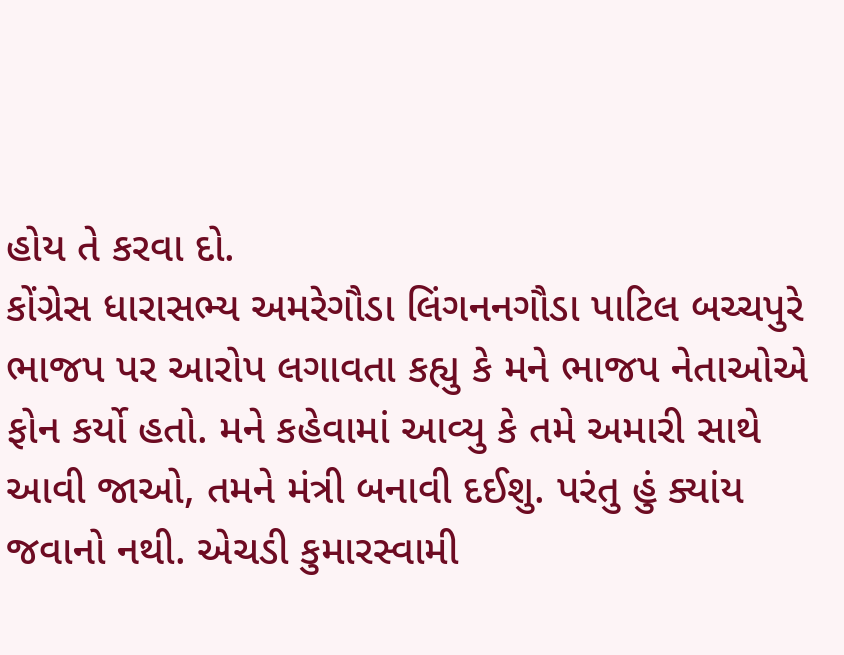હોય તે કરવા દો.
કોંગ્રેસ ધારાસભ્ય અમરેગૌડા લિંગનનગૌડા પાટિલ બચ્ચપુરે ભાજપ પર આરોપ લગાવતા કહ્યુ કે મને ભાજપ નેતાઓએ ફોન કર્યો હતો. મને કહેવામાં આવ્યુ કે તમે અમારી સાથે આવી જાઓ, તમને મંત્રી બનાવી દઈશુ. પરંતુ હું ક્યાંય જવાનો નથી. એચડી કુમારસ્વામી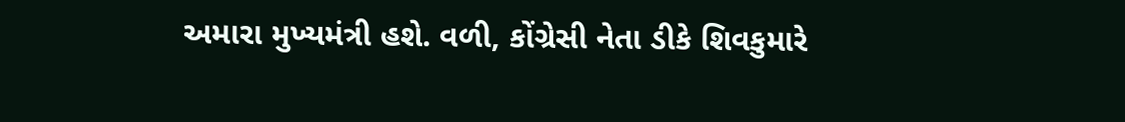અમારા મુખ્યમંત્રી હશે. વળી, કોંગ્રેસી નેતા ડીકે શિવકુમારે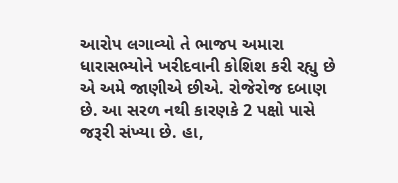આરોપ લગાવ્યો તે ભાજપ અમારા ધારાસભ્યોને ખરીદવાની કોશિશ કરી રહ્યુ છે એ અમે જાણીએ છીએ. રોજેરોજ દબાણ છે. આ સરળ નથી કારણકે 2 પક્ષો પાસે જરૂરી સંખ્યા છે. હા,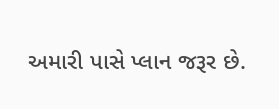અમારી પાસે પ્લાન જરૂર છે.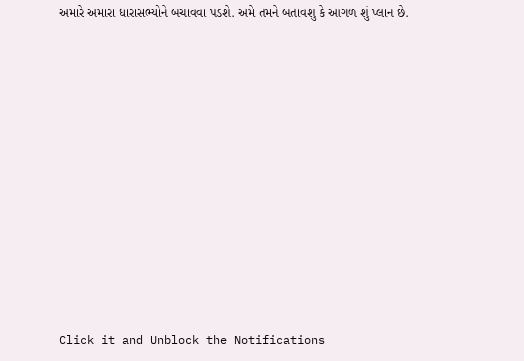અમારે અમારા ધારાસભ્યોને બચાવવા પડશે. અમે તમને બતાવશુ કે આગળ શું પ્લાન છે.












Click it and Unblock the Notifications